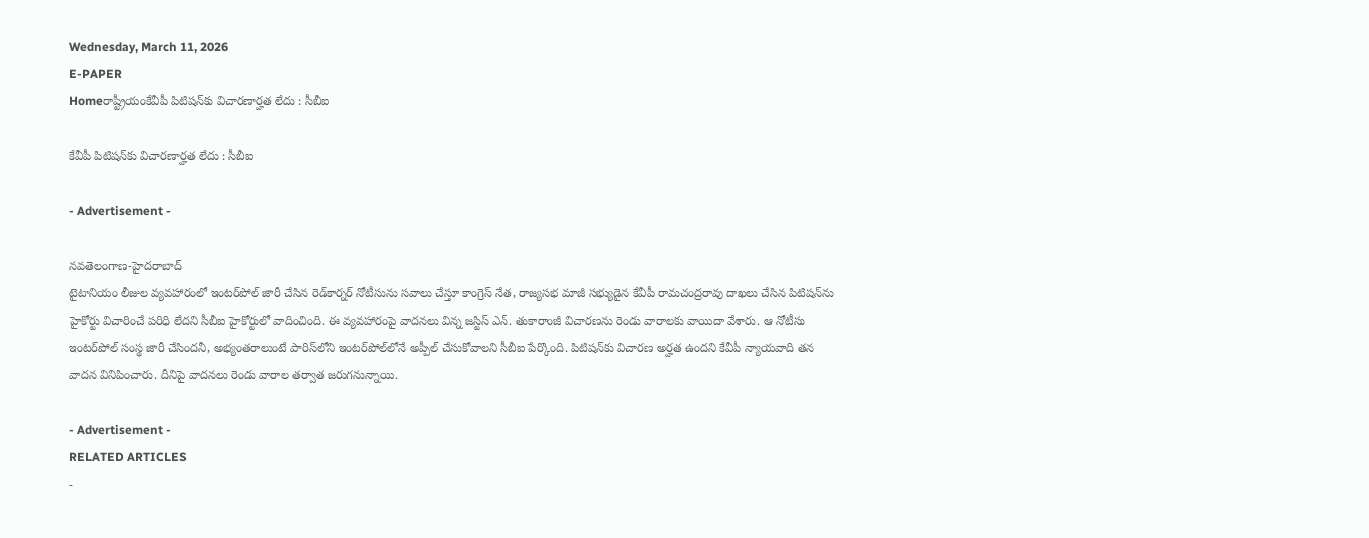Wednesday, March 11, 2026
E-PAPER
Homeరాష్ట్రీయంకేవీపీ పిటిషన్‌కు విచారణార్హత లేదు : సీబీఐ

కేవీపీ పిటిషన్‌కు విచారణార్హత లేదు : సీబీఐ

- Advertisement -

నవతెలంగాణ-హైదరాబాద్‌
టైటానియం లీజుల వ్యవహారంలో ఇంటర్‌పోల్‌ జారీ చేసిన రెడ్‌కార్నర్‌ నోటీసును సవాలు చేస్తూ కాంగ్రెస్‌ నేత, రాజ్యసభ మాజీ సభ్యుడైన కేవీపీ రామచంద్రరావు దాఖలు చేసిన పిటిషన్‌ను హైకోర్టు విచారించే పరిధి లేదని సీబీఐ హైకోర్టులో వాదించింది. ఈ వ్యవహారంపై వాదనలు విన్న జస్టిస్‌ ఎన్‌. తుకారాంజీ విచారణను రెండు వారాలకు వాయిదా వేశారు. ఆ నోటీసు ఇంటర్‌పోల్‌ సంస్థ జారీ చేసిందనీ, అభ్యంతరాలుంటే పారిస్‌లోని ఇంటర్‌పోల్‌లోనే అప్పీల్‌ చేసుకోవాలని సీబీఐ పేర్కొంది. పిటిషన్‌కు విచారణ అర్హత ఉందని కేవీపీ న్యాయవాది తన వాదన వినిపించారు. దీనిపై వాదనలు రెండు వారాల తర్వాత జరుగనున్నాయి.

- Advertisement -
RELATED ARTICLES
-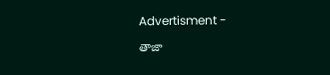Advertisment -

తాజా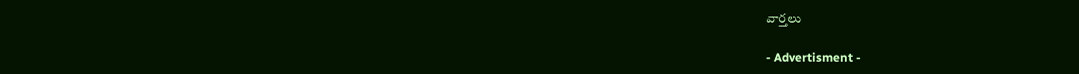వార్తలు

- Advertisment -